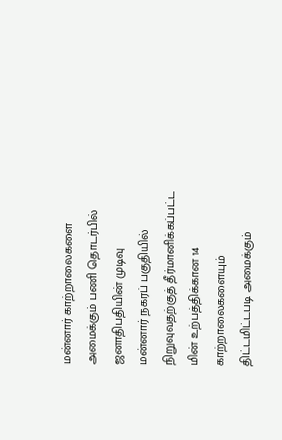மன்னார் காற்றாலைகளை அமைக்கும் பணி தொடர்பில் ஜனாதிபதியின் முடிவு
மன்னார் நகரப் பகுதியில் நிறுவுவதற்குத் தீர்மானிக்கப்பட்ட மின் உற்பத்திக்கான 14 காற்றாலைகளையும் திட்டமிட்டபடி அமைக்கும்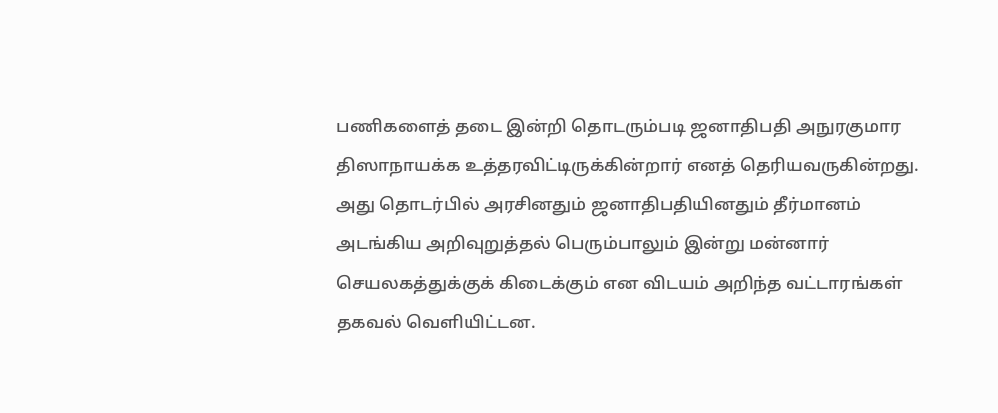பணிகளைத் தடை இன்றி தொடரும்படி ஜனாதிபதி அநுரகுமார திஸாநாயக்க உத்தரவிட்டிருக்கின்றார் எனத் தெரியவருகின்றது.
அது தொடர்பில் அரசினதும் ஜனாதிபதியினதும் தீர்மானம் அடங்கிய அறிவுறுத்தல் பெரும்பாலும் இன்று மன்னார் செயலகத்துக்குக் கிடைக்கும் என விடயம் அறிந்த வட்டாரங்கள் தகவல் வெளியிட்டன.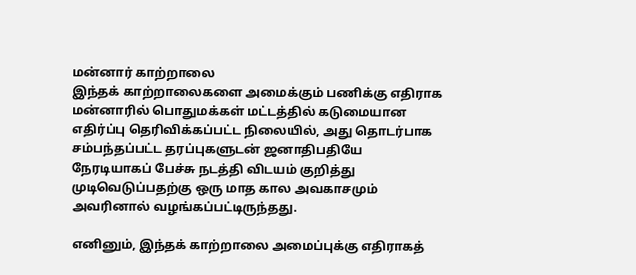மன்னார் காற்றாலை
இந்தக் காற்றாலைகளை அமைக்கும் பணிக்கு எதிராக மன்னாரில் பொதுமக்கள் மட்டத்தில் கடுமையான எதிர்ப்பு தெரிவிக்கப்பட்ட நிலையில், அது தொடர்பாக சம்பந்தப்பட்ட தரப்புகளுடன் ஜனாதிபதியே நேரடியாகப் பேச்சு நடத்தி விடயம் குறித்து முடிவெடுப்பதற்கு ஒரு மாத கால அவகாசமும் அவரினால் வழங்கப்பட்டிருந்தது.

எனினும், இந்தக் காற்றாலை அமைப்புக்கு எதிராகத்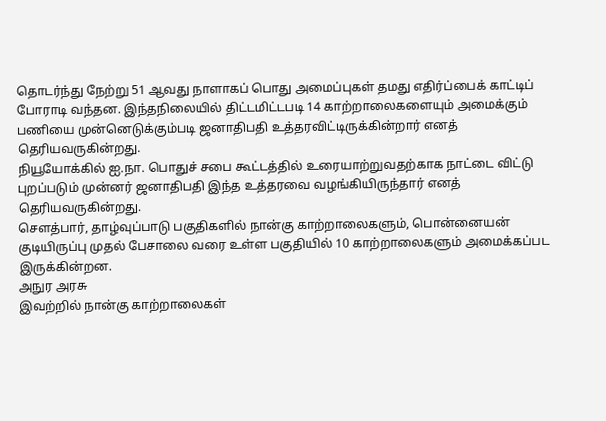தொடர்ந்து நேற்று 51 ஆவது நாளாகப் பொது அமைப்புகள் தமது எதிர்ப்பைக் காட்டிப் போராடி வந்தன. இந்தநிலையில் திட்டமிட்டபடி 14 காற்றாலைகளையும் அமைக்கும் பணியை முன்னெடுக்கும்படி ஜனாதிபதி உத்தரவிட்டிருக்கின்றார் எனத் தெரியவருகின்றது.
நியூயோக்கில் ஐ.நா. பொதுச் சபை கூட்டத்தில் உரையாற்றுவதற்காக நாட்டை விட்டு புறப்படும் முன்னர் ஜனாதிபதி இந்த உத்தரவை வழங்கியிருந்தார் எனத் தெரியவருகின்றது.
சௌத்பார், தாழ்வுப்பாடு பகுதிகளில் நான்கு காற்றாலைகளும், பொன்னையன் குடியிருப்பு முதல் பேசாலை வரை உள்ள பகுதியில் 10 காற்றாலைகளும் அமைக்கப்பட இருக்கின்றன.
அநுர அரசு
இவற்றில் நான்கு காற்றாலைகள்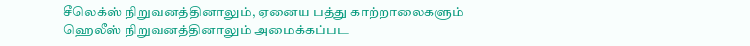சீலெக்ஸ் நிறுவனத்தினாலும், ஏனைய பத்து காற்றாலைகளும் ஹெலீஸ் நிறுவனத்தினாலும் அமைக்கப்பட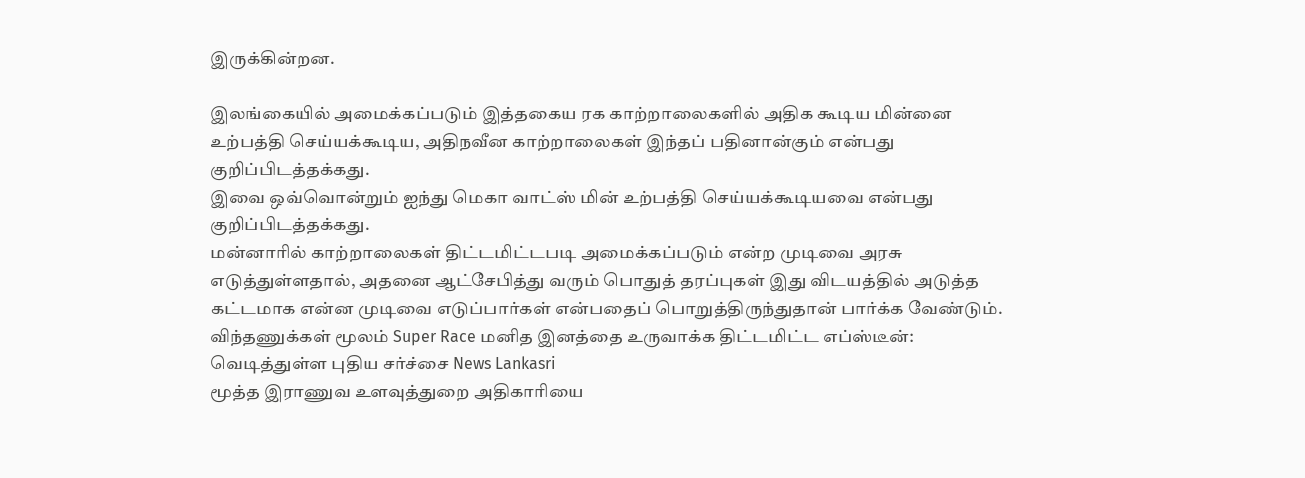இருக்கின்றன.

இலங்கையில் அமைக்கப்படும் இத்தகைய ரக காற்றாலைகளில் அதிக கூடிய மின்னை உற்பத்தி செய்யக்கூடிய, அதிநவீன காற்றாலைகள் இந்தப் பதினான்கும் என்பது குறிப்பிடத்தக்கது.
இவை ஒவ்வொன்றும் ஐந்து மெகா வாட்ஸ் மின் உற்பத்தி செய்யக்கூடியவை என்பது குறிப்பிடத்தக்கது.
மன்னாரில் காற்றாலைகள் திட்டமிட்டபடி அமைக்கப்படும் என்ற முடிவை அரசு எடுத்துள்ளதால், அதனை ஆட்சேபித்து வரும் பொதுத் தரப்புகள் இது விடயத்தில் அடுத்த கட்டமாக என்ன முடிவை எடுப்பார்கள் என்பதைப் பொறுத்திருந்துதான் பார்க்க வேண்டும்.
விந்தணுக்கள் மூலம் Super Race மனித இனத்தை உருவாக்க திட்டமிட்ட எப்ஸ்டீன்: வெடித்துள்ள புதிய சர்ச்சை News Lankasri
மூத்த இராணுவ உளவுத்துறை அதிகாரியை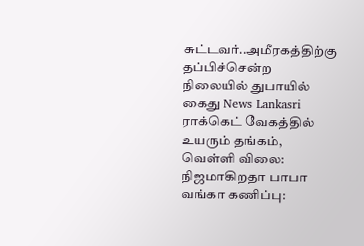சுட்டவர்..அமீரகத்திற்கு தப்பிச்சென்ற நிலையில் துபாயில் கைது News Lankasri
ராக்கெட் வேகத்தில் உயரும் தங்கம், வெள்ளி விலை: நிஜமாகிறதா பாபா வங்கா கணிப்பு: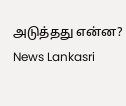அடுத்தது என்ன? News Lankasri